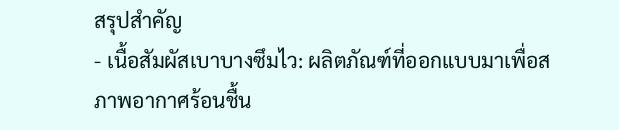สรุปสำคัญ
- เนื้อสัมผัสเบาบางซึมไว: ผลิตภัณฑ์ที่ออกแบบมาเพื่อสภาพอากาศร้อนชื้น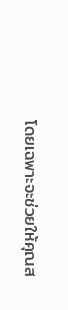โดยเฉพาะจะช่วยให้คุณส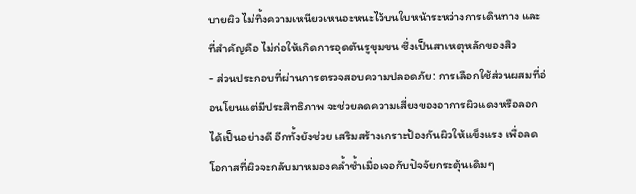บายผิว ไม่ทิ้งความเหนียวเหนอะหนะไว้บนใบหน้าระหว่างการเดินทาง และที่สำคัญคือ ไม่ก่อให้เกิดการอุดตันรูขุมขน ซึ่งเป็นสาเหตุหลักของสิว
- ส่วนประกอบที่ผ่านการตรวจสอบความปลอดภัย: การเลือกใช้ส่วนผสมที่อ่อนโยนแต่มีประสิทธิภาพ จะช่วยลดความเสี่ยงของอาการผิวแดงหรือลอกได้เป็นอย่างดี อีกทั้งยังช่วย เสริมสร้างเกราะป้องกันผิวให้แข็งแรง เพื่อลดโอกาสที่ผิวจะกลับมาหมองคล้ำซ้ำเมื่อเจอกับปัจจัยกระตุ้นเดิมๆ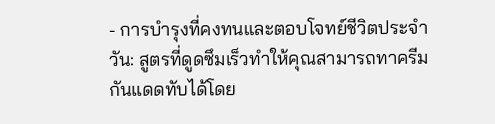- การบำรุงที่คงทนและตอบโจทย์ชีวิตประจำวัน: สูตรที่ดูดซึมเร็วทำให้คุณสามารถทาครีมกันแดดทับได้โดย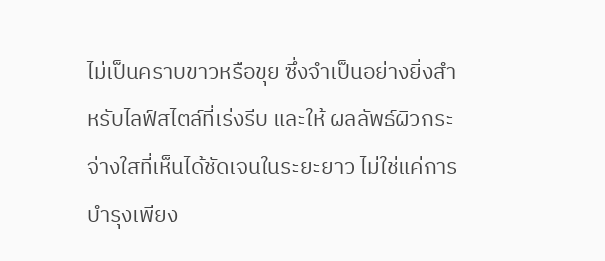ไม่เป็นคราบขาวหรือขุย ซึ่งจำเป็นอย่างยิ่งสำหรับไลฟ์สไตล์ที่เร่งรีบ และให้ ผลลัพธ์ผิวกระจ่างใสที่เห็นได้ชัดเจนในระยะยาว ไม่ใช่แค่การบำรุงเพียง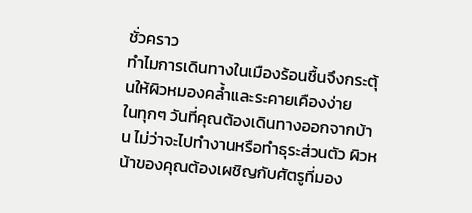ชั่วคราว
ทำไมการเดินทางในเมืองร้อนชื้นจึงกระตุ้นให้ผิวหมองคล้ำและระคายเคืองง่าย
ในทุกๆ วันที่คุณต้องเดินทางออกจากบ้าน ไม่ว่าจะไปทำงานหรือทำธุระส่วนตัว ผิวหน้าของคุณต้องเผชิญกับศัตรูที่มอง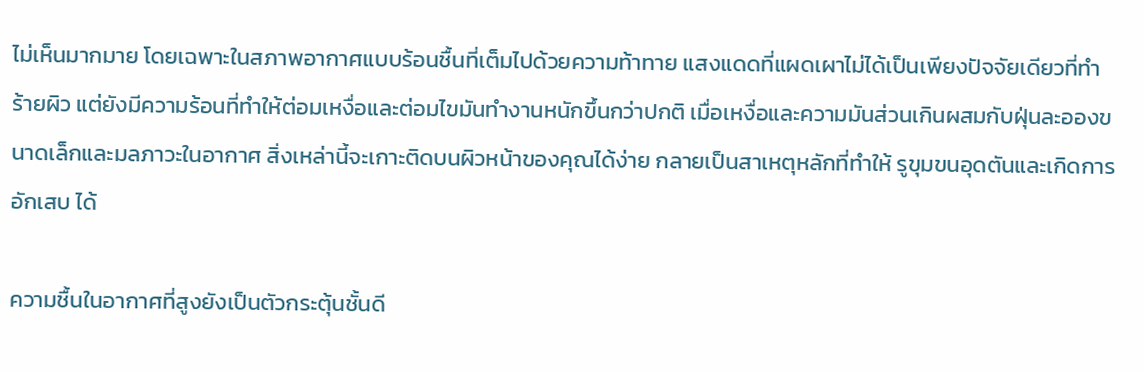ไม่เห็นมากมาย โดยเฉพาะในสภาพอากาศแบบร้อนชื้นที่เต็มไปด้วยความท้าทาย แสงแดดที่แผดเผาไม่ได้เป็นเพียงปัจจัยเดียวที่ทำร้ายผิว แต่ยังมีความร้อนที่ทำให้ต่อมเหงื่อและต่อมไขมันทำงานหนักขึ้นกว่าปกติ เมื่อเหงื่อและความมันส่วนเกินผสมกับฝุ่นละอองขนาดเล็กและมลภาวะในอากาศ สิ่งเหล่านี้จะเกาะติดบนผิวหน้าของคุณได้ง่าย กลายเป็นสาเหตุหลักที่ทำให้ รูขุมขนอุดตันและเกิดการอักเสบ ได้

ความชื้นในอากาศที่สูงยังเป็นตัวกระตุ้นชั้นดี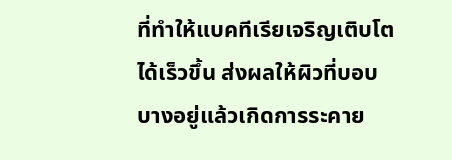ที่ทำให้แบคทีเรียเจริญเติบโตได้เร็วขึ้น ส่งผลให้ผิวที่บอบบางอยู่แล้วเกิดการระคาย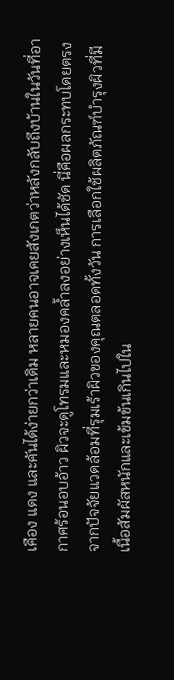เคือง แดง และคันได้ง่ายกว่าเดิม หลายคนอาจเคยสังเกตว่าหลังกลับถึงบ้านในวันที่อากาศร้อนอบอ้าว ผิวจะดูโทรมและหมองคล้ำลงอย่างเห็นได้ชัด นี่คือผลกระทบโดยตรงจากปัจจัยแวดล้อมที่รุมเร้าผิวของคุณตลอดทั้งวัน การเลือกใช้ผลิตภัณฑ์บำรุงผิวที่มีเนื้อสัมผัสหนักและเข้มข้นเกินไปใน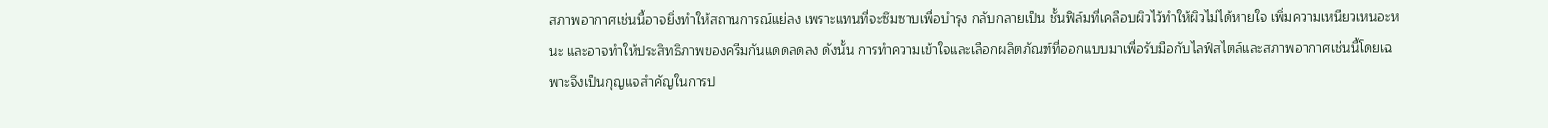สภาพอากาศเช่นนี้อาจยิ่งทำให้สถานการณ์แย่ลง เพราะแทนที่จะซึมซาบเพื่อบำรุง กลับกลายเป็น ชั้นฟิล์มที่เคลือบผิวไว้ทำให้ผิวไม่ได้หายใจ เพิ่มความเหนียวเหนอะหนะ และอาจทำให้ประสิทธิภาพของครีมกันแดดลดลง ดังนั้น การทำความเข้าใจและเลือกผลิตภัณฑ์ที่ออกแบบมาเพื่อรับมือกับไลฟ์สไตล์และสภาพอากาศเช่นนี้โดยเฉพาะจึงเป็นกุญแจสำคัญในการป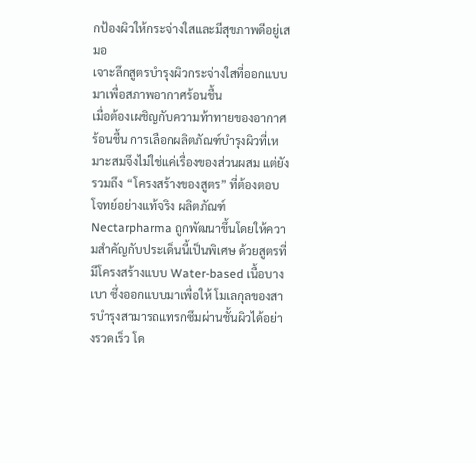กป้องผิวให้กระจ่างใสและมีสุขภาพดีอยู่เสมอ
เจาะลึกสูตรบำรุงผิวกระจ่างใสที่ออกแบบมาเพื่อสภาพอากาศร้อนชื้น
เมื่อต้องเผชิญกับความท้าทายของอากาศร้อนชื้น การเลือกผลิตภัณฑ์บำรุงผิวที่เหมาะสมจึงไม่ใช่แค่เรื่องของส่วนผสม แต่ยังรวมถึง “โครงสร้างของสูตร” ที่ต้องตอบโจทย์อย่างแท้จริง ผลิตภัณฑ์ Nectarpharma ถูกพัฒนาขึ้นโดยให้ความสำคัญกับประเด็นนี้เป็นพิเศษ ด้วยสูตรที่มีโครงสร้างแบบ Water-based เนื้อบางเบา ซึ่งออกแบบมาเพื่อให้ โมเลกุลของสารบำรุงสามารถแทรกซึมผ่านชั้นผิวได้อย่างรวดเร็ว โด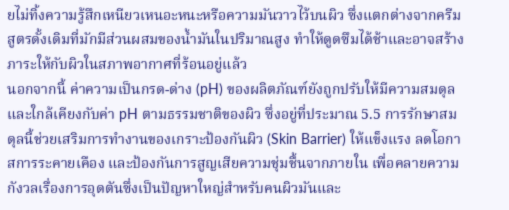ยไม่ทิ้งความรู้สึกเหนียวเหนอะหนะหรือความมันวาวไว้บนผิว ซึ่งแตกต่างจากครีมสูตรดั้งเดิมที่มักมีส่วนผสมของน้ำมันในปริมาณสูง ทำให้ดูดซึมได้ช้าและอาจสร้างภาระให้กับผิวในสภาพอากาศที่ร้อนอยู่แล้ว
นอกจากนี้ ค่าความเป็นกรด-ด่าง (pH) ของผลิตภัณฑ์ยังถูกปรับให้มีความสมดุลและใกล้เคียงกับค่า pH ตามธรรมชาติของผิว ซึ่งอยู่ที่ประมาณ 5.5 การรักษาสมดุลนี้ช่วยเสริมการทำงานของเกราะป้องกันผิว (Skin Barrier) ให้แข็งแรง ลดโอกาสการระคายเคือง และป้องกันการสูญเสียความชุ่มชื้นจากภายใน เพื่อคลายความกังวลเรื่องการอุดตันซึ่งเป็นปัญหาใหญ่สำหรับคนผิวมันและ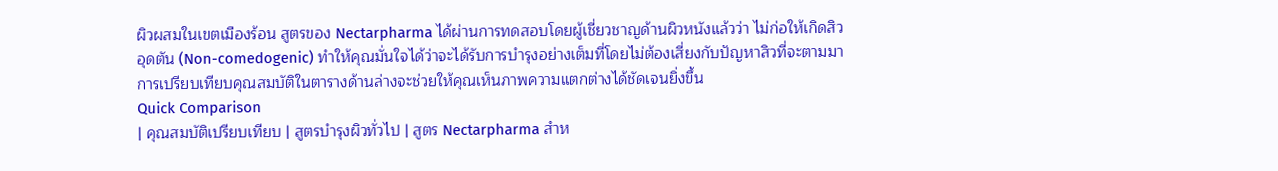ผิวผสมในเขตเมืองร้อน สูตรของ Nectarpharma ได้ผ่านการทดสอบโดยผู้เชี่ยวชาญด้านผิวหนังแล้วว่า ไม่ก่อให้เกิดสิวอุดตัน (Non-comedogenic) ทำให้คุณมั่นใจได้ว่าจะได้รับการบำรุงอย่างเต็มที่โดยไม่ต้องเสี่ยงกับปัญหาสิวที่จะตามมา การเปรียบเทียบคุณสมบัติในตารางด้านล่างจะช่วยให้คุณเห็นภาพความแตกต่างได้ชัดเจนยิ่งขึ้น
Quick Comparison
| คุณสมบัติเปรียบเทียบ | สูตรบำรุงผิวทั่วไป | สูตร Nectarpharma สำห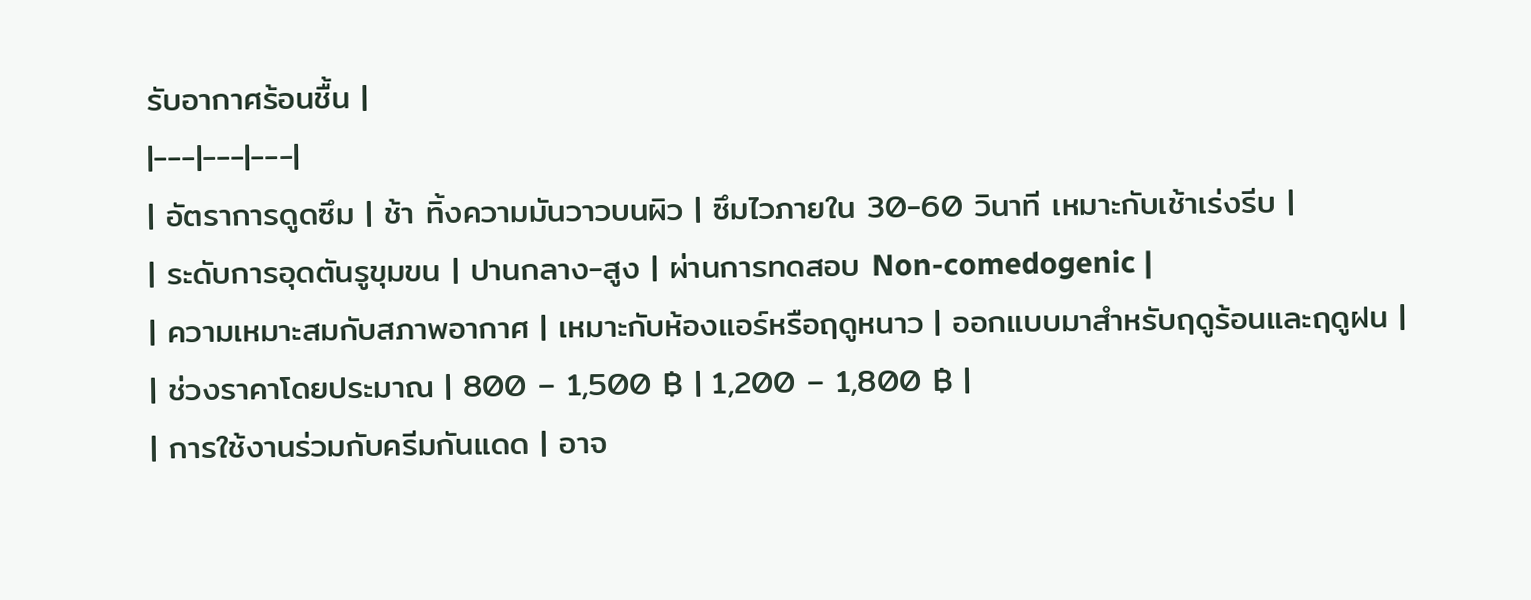รับอากาศร้อนชื้น |
|---|---|---|
| อัตราการดูดซึม | ช้า ทิ้งความมันวาวบนผิว | ซึมไวภายใน 30-60 วินาที เหมาะกับเช้าเร่งรีบ |
| ระดับการอุดตันรูขุมขน | ปานกลาง-สูง | ผ่านการทดสอบ Non-comedogenic |
| ความเหมาะสมกับสภาพอากาศ | เหมาะกับห้องแอร์หรือฤดูหนาว | ออกแบบมาสำหรับฤดูร้อนและฤดูฝน |
| ช่วงราคาโดยประมาณ | 800 – 1,500 ฿ | 1,200 – 1,800 ฿ |
| การใช้งานร่วมกับครีมกันแดด | อาจ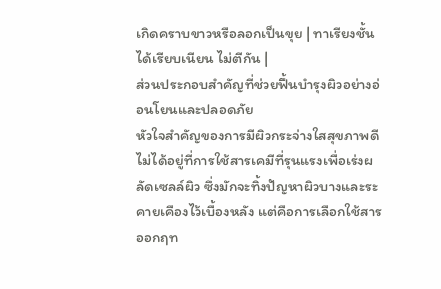เกิดคราบขาวหรือลอกเป็นขุย | ทาเรียงชั้นได้เรียบเนียน ไม่ตีกัน |
ส่วนประกอบสำคัญที่ช่วยฟื้นบำรุงผิวอย่างอ่อนโยนและปลอดภัย
หัวใจสำคัญของการมีผิวกระจ่างใสสุขภาพดี ไม่ได้อยู่ที่การใช้สารเคมีที่รุนแรงเพื่อเร่งผลัดเซลล์ผิว ซึ่งมักจะทิ้งปัญหาผิวบางและระคายเคืองไว้เบื้องหลัง แต่คือการเลือกใช้สารออกฤท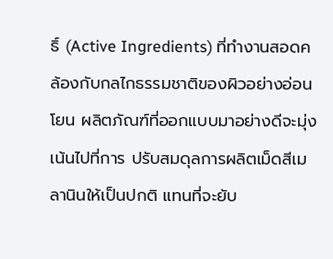ธิ์ (Active Ingredients) ที่ทำงานสอดคล้องกับกลไกธรรมชาติของผิวอย่างอ่อนโยน ผลิตภัณฑ์ที่ออกแบบมาอย่างดีจะมุ่งเน้นไปที่การ ปรับสมดุลการผลิตเม็ดสีเมลานินให้เป็นปกติ แทนที่จะยับ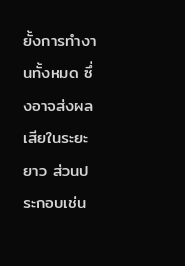ยั้งการทำงานทั้งหมด ซึ่งอาจส่งผลเสียในระยะยาว ส่วนประกอบเช่น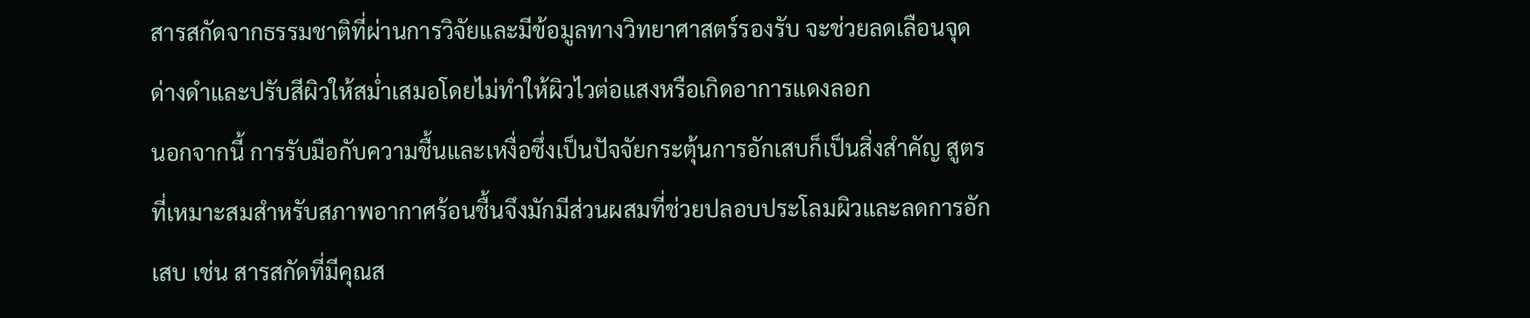สารสกัดจากธรรมชาติที่ผ่านการวิจัยและมีข้อมูลทางวิทยาศาสตร์รองรับ จะช่วยลดเลือนจุดด่างดำและปรับสีผิวให้สม่ำเสมอโดยไม่ทำให้ผิวไวต่อแสงหรือเกิดอาการแดงลอก
นอกจากนี้ การรับมือกับความชื้นและเหงื่อซึ่งเป็นปัจจัยกระตุ้นการอักเสบก็เป็นสิ่งสำคัญ สูตรที่เหมาะสมสำหรับสภาพอากาศร้อนชื้นจึงมักมีส่วนผสมที่ช่วยปลอบประโลมผิวและลดการอักเสบ เช่น สารสกัดที่มีคุณส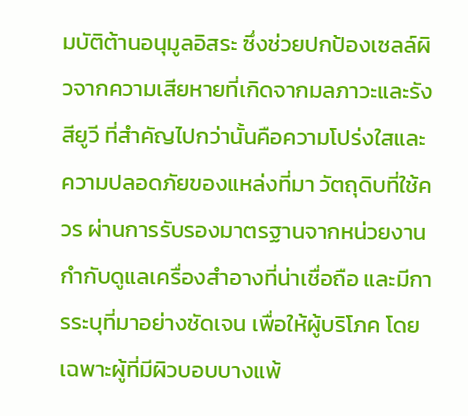มบัติต้านอนุมูลอิสระ ซึ่งช่วยปกป้องเซลล์ผิวจากความเสียหายที่เกิดจากมลภาวะและรังสียูวี ที่สำคัญไปกว่านั้นคือความโปร่งใสและความปลอดภัยของแหล่งที่มา วัตถุดิบที่ใช้ควร ผ่านการรับรองมาตรฐานจากหน่วยงานกำกับดูแลเครื่องสำอางที่น่าเชื่อถือ และมีการระบุที่มาอย่างชัดเจน เพื่อให้ผู้บริโภค โดยเฉพาะผู้ที่มีผิวบอบบางแพ้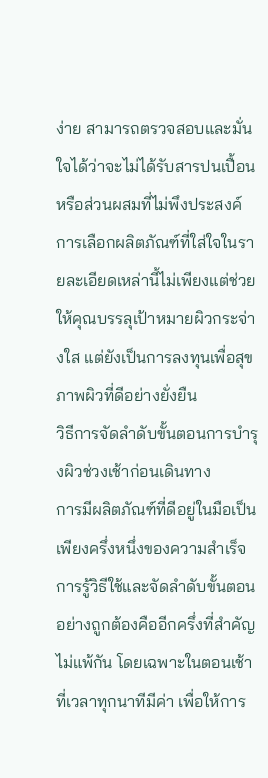ง่าย สามารถตรวจสอบและมั่นใจได้ว่าจะไม่ได้รับสารปนเปื้อนหรือส่วนผสมที่ไม่พึงประสงค์ การเลือกผลิตภัณฑ์ที่ใส่ใจในรายละเอียดเหล่านี้ไม่เพียงแต่ช่วยให้คุณบรรลุเป้าหมายผิวกระจ่างใส แต่ยังเป็นการลงทุนเพื่อสุขภาพผิวที่ดีอย่างยั่งยืน
วิธีการจัดลำดับขั้นตอนการบำรุงผิวช่วงเช้าก่อนเดินทาง
การมีผลิตภัณฑ์ที่ดีอยู่ในมือเป็นเพียงครึ่งหนึ่งของความสำเร็จ การรู้วิธีใช้และจัดลำดับขั้นตอนอย่างถูกต้องคืออีกครึ่งที่สำคัญไม่แพ้กัน โดยเฉพาะในตอนเช้าที่เวลาทุกนาทีมีค่า เพื่อให้การ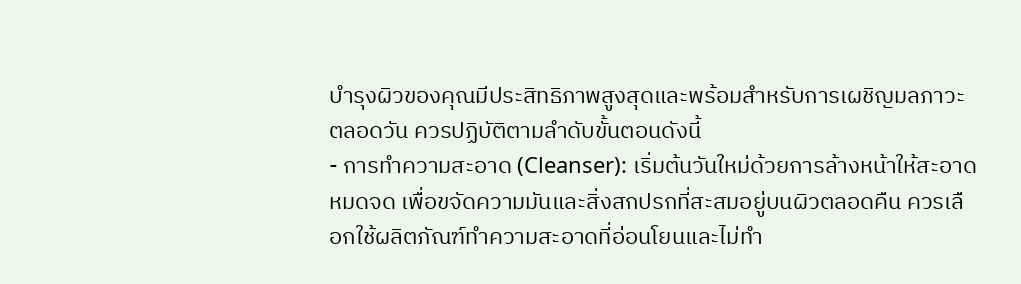บำรุงผิวของคุณมีประสิทธิภาพสูงสุดและพร้อมสำหรับการเผชิญมลภาวะตลอดวัน ควรปฏิบัติตามลำดับขั้นตอนดังนี้
- การทำความสะอาด (Cleanser): เริ่มต้นวันใหม่ด้วยการล้างหน้าให้สะอาดหมดจด เพื่อขจัดความมันและสิ่งสกปรกที่สะสมอยู่บนผิวตลอดคืน ควรเลือกใช้ผลิตภัณฑ์ทำความสะอาดที่อ่อนโยนและไม่ทำ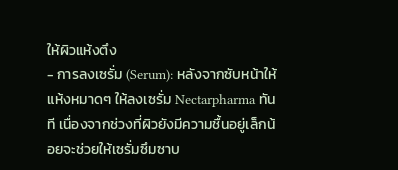ให้ผิวแห้งตึง
- การลงเซรั่ม (Serum): หลังจากซับหน้าให้แห้งหมาดๆ ให้ลงเซรั่ม Nectarpharma ทันที เนื่องจากช่วงที่ผิวยังมีความชื้นอยู่เล็กน้อยจะช่วยให้เซรั่มซึมซาบ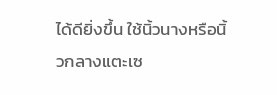ได้ดียิ่งขึ้น ใช้นิ้วนางหรือนิ้วกลางแตะเซ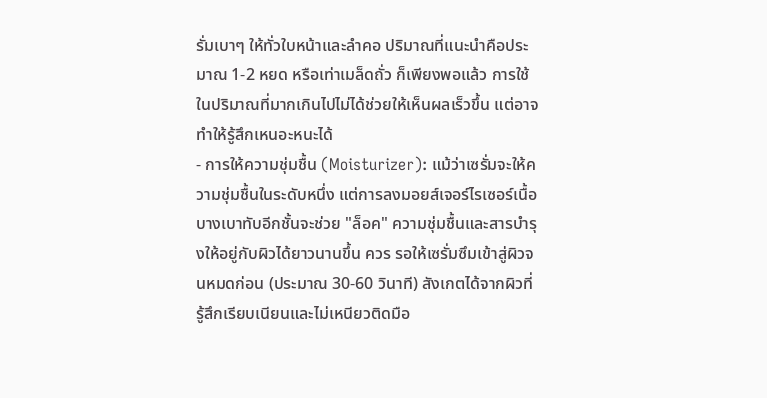รั่มเบาๆ ให้ทั่วใบหน้าและลำคอ ปริมาณที่แนะนำคือประมาณ 1-2 หยด หรือเท่าเมล็ดถั่ว ก็เพียงพอแล้ว การใช้ในปริมาณที่มากเกินไปไม่ได้ช่วยให้เห็นผลเร็วขึ้น แต่อาจทำให้รู้สึกเหนอะหนะได้
- การให้ความชุ่มชื้น (Moisturizer): แม้ว่าเซรั่มจะให้ความชุ่มชื้นในระดับหนึ่ง แต่การลงมอยส์เจอร์ไรเซอร์เนื้อบางเบาทับอีกชั้นจะช่วย "ล็อค" ความชุ่มชื้นและสารบำรุงให้อยู่กับผิวได้ยาวนานขึ้น ควร รอให้เซรั่มซึมเข้าสู่ผิวจนหมดก่อน (ประมาณ 30-60 วินาที) สังเกตได้จากผิวที่รู้สึกเรียบเนียนและไม่เหนียวติดมือ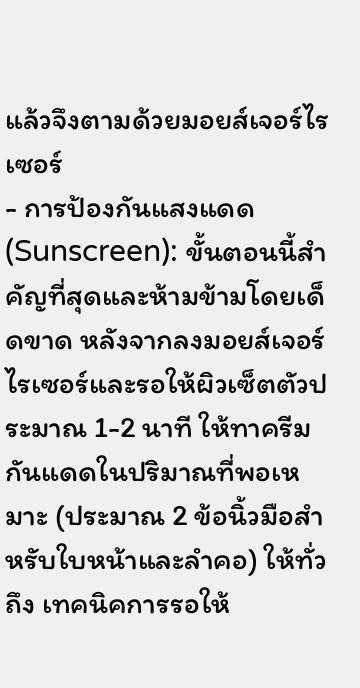แล้วจึงตามด้วยมอยส์เจอร์ไรเซอร์
- การป้องกันแสงแดด (Sunscreen): ขั้นตอนนี้สำคัญที่สุดและห้ามข้ามโดยเด็ดขาด หลังจากลงมอยส์เจอร์ไรเซอร์และรอให้ผิวเซ็ตตัวประมาณ 1-2 นาที ให้ทาครีมกันแดดในปริมาณที่พอเหมาะ (ประมาณ 2 ข้อนิ้วมือสำหรับใบหน้าและลำคอ) ให้ทั่วถึง เทคนิคการรอให้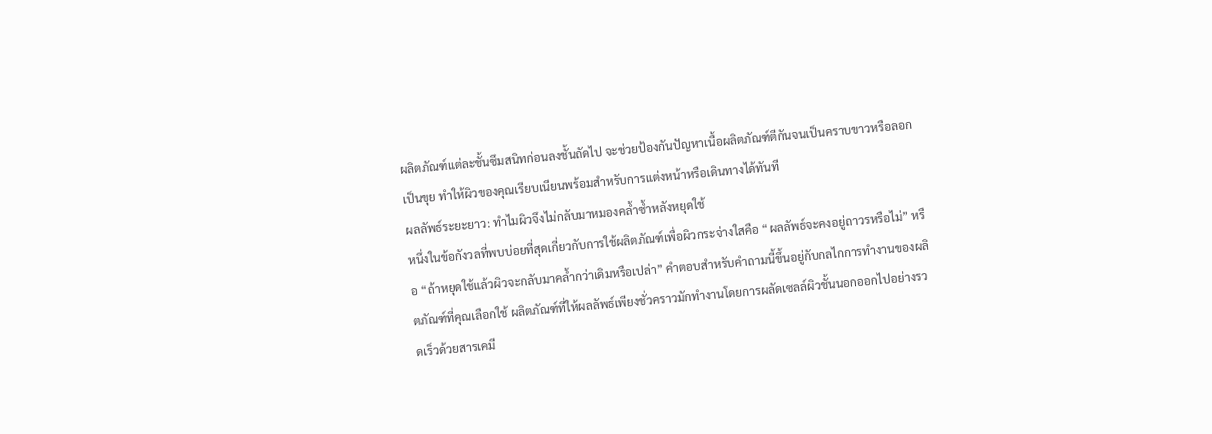ผลิตภัณฑ์แต่ละชั้นซึมสนิทก่อนลงชั้นถัดไป จะช่วยป้องกันปัญหาเนื้อผลิตภัณฑ์ตีกันจนเป็นคราบขาวหรือลอกเป็นขุย ทำให้ผิวของคุณเรียบเนียนพร้อมสำหรับการแต่งหน้าหรือเดินทางได้ทันที
ผลลัพธ์ระยะยาว: ทำไมผิวจึงไม่กลับมาหมองคล้ำซ้ำหลังหยุดใช้
หนึ่งในข้อกังวลที่พบบ่อยที่สุดเกี่ยวกับการใช้ผลิตภัณฑ์เพื่อผิวกระจ่างใสคือ “ผลลัพธ์จะคงอยู่ถาวรหรือไม่” หรือ “ถ้าหยุดใช้แล้วผิวจะกลับมาคล้ำกว่าเดิมหรือเปล่า” คำตอบสำหรับคำถามนี้ขึ้นอยู่กับกลไกการทำงานของผลิตภัณฑ์ที่คุณเลือกใช้ ผลิตภัณฑ์ที่ให้ผลลัพธ์เพียงชั่วคราวมักทำงานโดยการผลัดเซลล์ผิวชั้นนอกออกไปอย่างรวดเร็วด้วยสารเคมี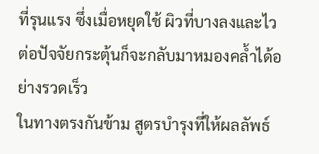ที่รุนแรง ซึ่งเมื่อหยุดใช้ ผิวที่บางลงและไวต่อปัจจัยกระตุ้นก็จะกลับมาหมองคล้ำได้อย่างรวดเร็ว
ในทางตรงกันข้าม สูตรบำรุงที่ให้ผลลัพธ์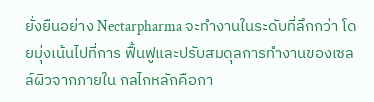ยั่งยืนอย่าง Nectarpharma จะทำงานในระดับที่ลึกกว่า โดยมุ่งเน้นไปที่การ ฟื้นฟูและปรับสมดุลการทำงานของเซลล์ผิวจากภายใน กลไกหลักคือกา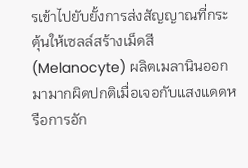รเข้าไปยับยั้งการส่งสัญญาณที่กระตุ้นให้เซลล์สร้างเม็ดสี (Melanocyte) ผลิตเมลานินออกมามากผิดปกติเมื่อเจอกับแสงแดดหรือการอัก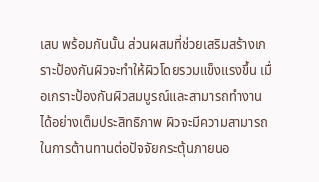เสบ พร้อมกันนั้น ส่วนผสมที่ช่วยเสริมสร้างเกราะป้องกันผิวจะทำให้ผิวโดยรวมแข็งแรงขึ้น เมื่อเกราะป้องกันผิวสมบูรณ์และสามารถทำงานได้อย่างเต็มประสิทธิภาพ ผิวจะมีความสามารถในการต้านทานต่อปัจจัยกระตุ้นภายนอ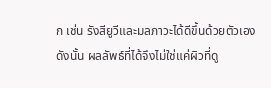ก เช่น รังสียูวีและมลภาวะได้ดีขึ้นด้วยตัวเอง
ดังนั้น ผลลัพธ์ที่ได้จึงไม่ใช่แค่ผิวที่ดู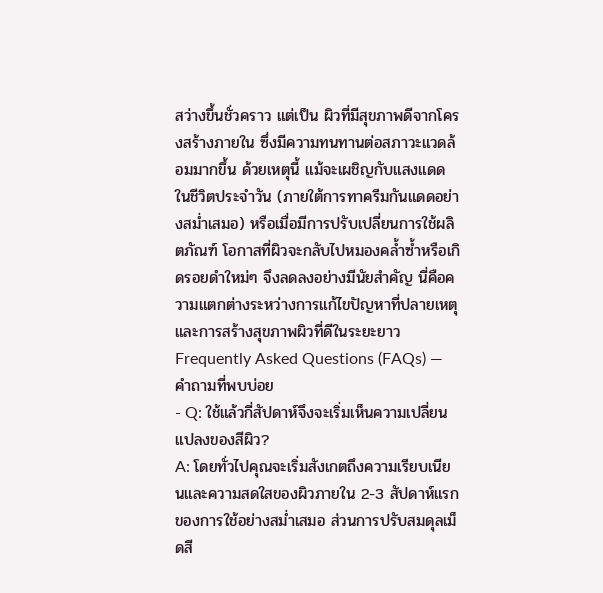สว่างขึ้นชั่วคราว แต่เป็น ผิวที่มีสุขภาพดีจากโครงสร้างภายใน ซึ่งมีความทนทานต่อสภาวะแวดล้อมมากขึ้น ด้วยเหตุนี้ แม้จะเผชิญกับแสงแดดในชีวิตประจำวัน (ภายใต้การทาครีมกันแดดอย่างสม่ำเสมอ) หรือเมื่อมีการปรับเปลี่ยนการใช้ผลิตภัณฑ์ โอกาสที่ผิวจะกลับไปหมองคล้ำซ้ำหรือเกิดรอยดำใหม่ๆ จึงลดลงอย่างมีนัยสำคัญ นี่คือความแตกต่างระหว่างการแก้ไขปัญหาที่ปลายเหตุและการสร้างสุขภาพผิวที่ดีในระยะยาว
Frequently Asked Questions (FAQs) — คำถามที่พบบ่อย
- Q: ใช้แล้วกี่สัปดาห์จึงจะเริ่มเห็นความเปลี่ยนแปลงของสีผิว?
A: โดยทั่วไปคุณจะเริ่มสังเกตถึงความเรียบเนียนและความสดใสของผิวภายใน 2-3 สัปดาห์แรกของการใช้อย่างสม่ำเสมอ ส่วนการปรับสมดุลเม็ดสี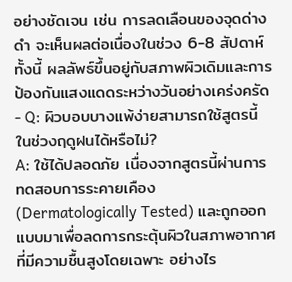อย่างชัดเจน เช่น การลดเลือนของจุดด่างดำ จะเห็นผลต่อเนื่องในช่วง 6-8 สัปดาห์ ทั้งนี้ ผลลัพธ์ขึ้นอยู่กับสภาพผิวเดิมและการป้องกันแสงแดดระหว่างวันอย่างเคร่งครัด - Q: ผิวบอบบางแพ้ง่ายสามารถใช้สูตรนี้ในช่วงฤดูฝนได้หรือไม่?
A: ใช้ได้ปลอดภัย เนื่องจากสูตรนี้ผ่านการทดสอบการระคายเคือง (Dermatologically Tested) และถูกออกแบบมาเพื่อลดการกระตุ้นผิวในสภาพอากาศที่มีความชื้นสูงโดยเฉพาะ อย่างไร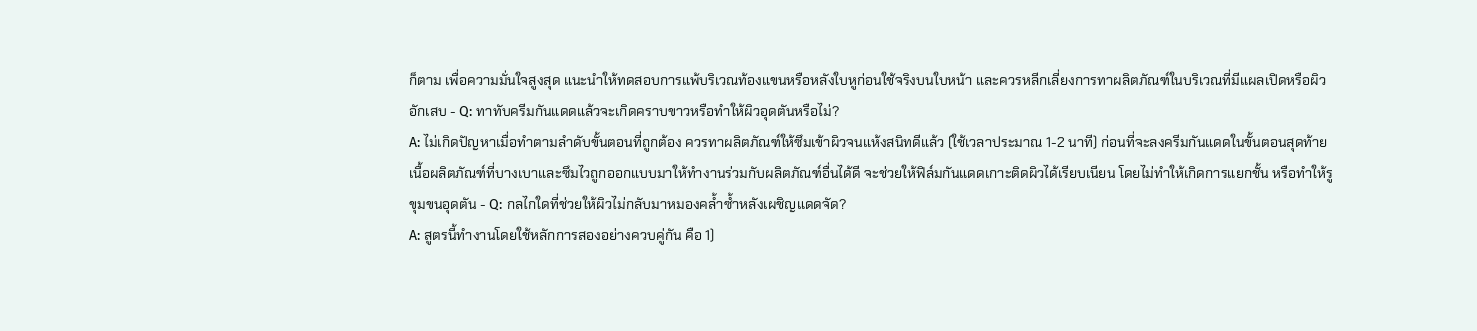ก็ตาม เพื่อความมั่นใจสูงสุด แนะนำให้ทดสอบการแพ้บริเวณท้องแขนหรือหลังใบหูก่อนใช้จริงบนใบหน้า และควรหลีกเลี่ยงการทาผลิตภัณฑ์ในบริเวณที่มีแผลเปิดหรือผิวอักเสบ - Q: ทาทับครีมกันแดดแล้วจะเกิดคราบขาวหรือทำให้ผิวอุดตันหรือไม่?
A: ไม่เกิดปัญหาเมื่อทำตามลำดับขั้นตอนที่ถูกต้อง ควรทาผลิตภัณฑ์ให้ซึมเข้าผิวจนแห้งสนิทดีแล้ว (ใช้เวลาประมาณ 1-2 นาที) ก่อนที่จะลงครีมกันแดดในขั้นตอนสุดท้าย เนื้อผลิตภัณฑ์ที่บางเบาและซึมไวถูกออกแบบมาให้ทำงานร่วมกับผลิตภัณฑ์อื่นได้ดี จะช่วยให้ฟิล์มกันแดดเกาะติดผิวได้เรียบเนียน โดยไม่ทำให้เกิดการแยกชั้น หรือทำให้รูขุมขนอุดตัน - Q: กลไกใดที่ช่วยให้ผิวไม่กลับมาหมองคล้ำซ้ำหลังเผชิญแดดจัด?
A: สูตรนี้ทำงานโดยใช้หลักการสองอย่างควบคู่กัน คือ 1)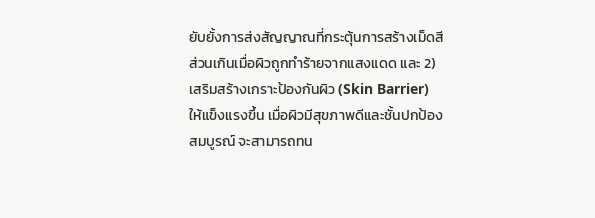ยับยั้งการส่งสัญญาณที่กระตุ้นการสร้างเม็ดสีส่วนเกินเมื่อผิวถูกทำร้ายจากแสงแดด และ 2) เสริมสร้างเกราะป้องกันผิว (Skin Barrier) ให้แข็งแรงขึ้น เมื่อผิวมีสุขภาพดีและชั้นปกป้องสมบูรณ์ จะสามารถทน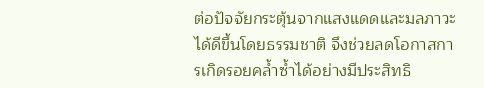ต่อปัจจัยกระตุ้นจากแสงแดดและมลภาวะได้ดีขึ้นโดยธรรมชาติ จึงช่วยลดโอกาสการเกิดรอยคล้ำซ้ำได้อย่างมีประสิทธิ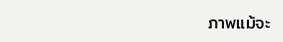ภาพแม้จะ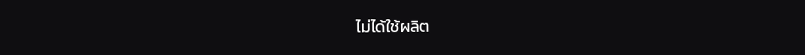ไม่ได้ใช้ผลิต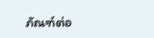ภัณฑ์ต่อ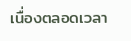เนื่องตลอดเวลา